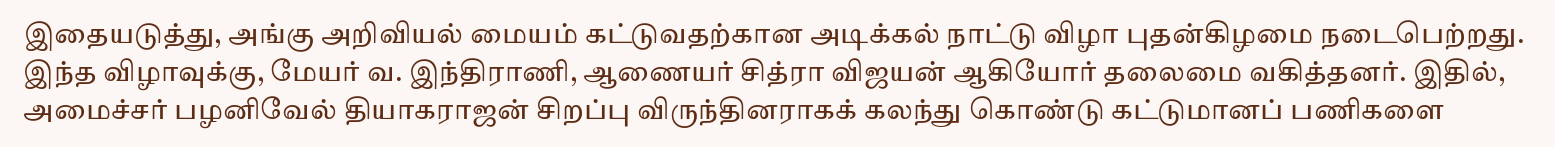இதையடுத்து, அங்கு அறிவியல் மையம் கட்டுவதற்கான அடிக்கல் நாட்டு விழா புதன்கிழமை நடைபெற்றது. இந்த விழாவுக்கு, மேயர் வ. இந்திராணி, ஆணையர் சித்ரா விஜயன் ஆகியோர் தலைமை வகித்தனர். இதில், அமைச்சர் பழனிவேல் தியாகராஜன் சிறப்பு விருந்தினராகக் கலந்து கொண்டு கட்டுமானப் பணிகளை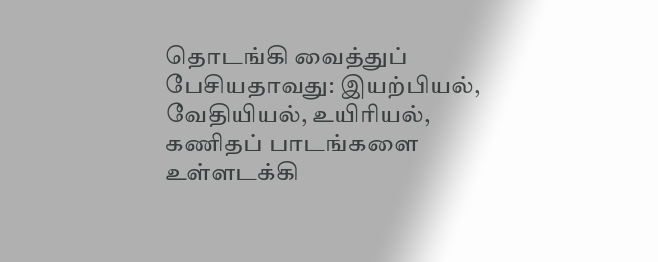தொடங்கி வைத்துப் பேசியதாவது: இயற்பியல், வேதியியல், உயிரியல், கணிதப் பாடங்களை உள்ளடக்கி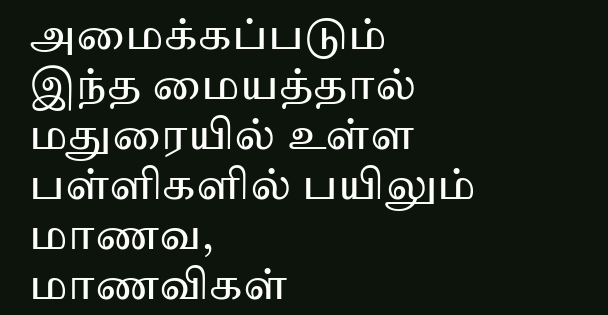அமைக்கப்படும் இந்த மையத்தால் மதுரையில் உள்ள பள்ளிகளில் பயிலும் மாணவ, மாணவிகள்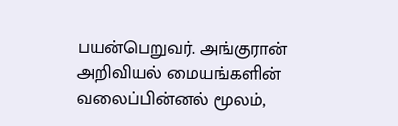பயன்பெறுவர். அங்குரான் அறிவியல் மையங்களின் வலைப்பின்னல் மூலம்,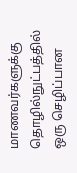மாணவர்களுக்கு தொழில்நுட்பத்தில் ஒரு செழிப்பான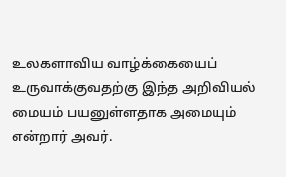உலகளாவிய வாழ்க்கையைப் உருவாக்குவதற்கு இந்த அறிவியல் மையம் பயனுள்ளதாக அமையும் என்றார் அவர்.